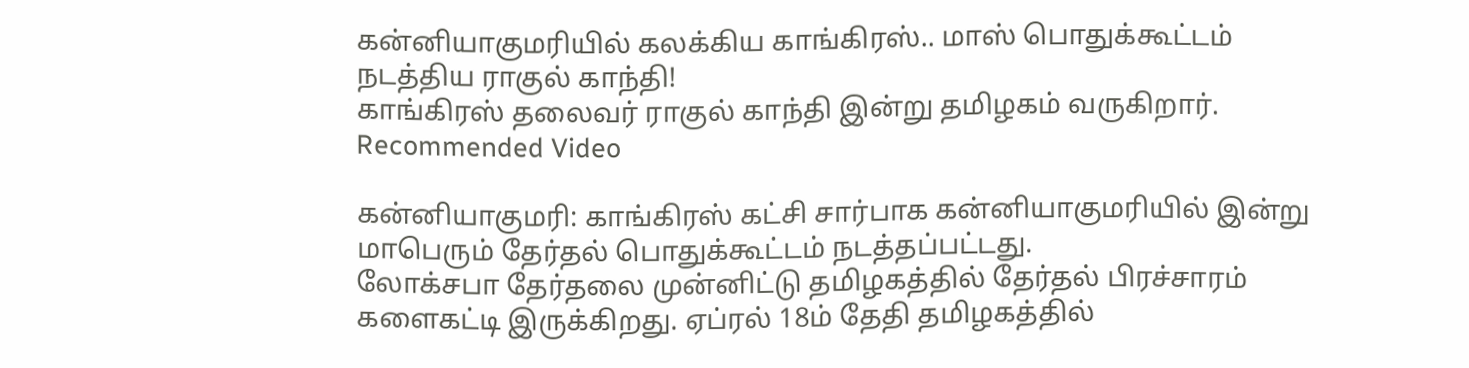கன்னியாகுமரியில் கலக்கிய காங்கிரஸ்.. மாஸ் பொதுக்கூட்டம் நடத்திய ராகுல் காந்தி!
காங்கிரஸ் தலைவர் ராகுல் காந்தி இன்று தமிழகம் வருகிறார்.
Recommended Video

கன்னியாகுமரி: காங்கிரஸ் கட்சி சார்பாக கன்னியாகுமரியில் இன்று மாபெரும் தேர்தல் பொதுக்கூட்டம் நடத்தப்பட்டது.
லோக்சபா தேர்தலை முன்னிட்டு தமிழகத்தில் தேர்தல் பிரச்சாரம் களைகட்டி இருக்கிறது. ஏப்ரல் 18ம் தேதி தமிழகத்தில்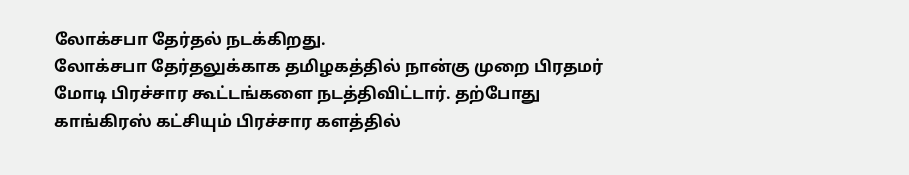லோக்சபா தேர்தல் நடக்கிறது.
லோக்சபா தேர்தலுக்காக தமிழகத்தில் நான்கு முறை பிரதமர் மோடி பிரச்சார கூட்டங்களை நடத்திவிட்டார். தற்போது காங்கிரஸ் கட்சியும் பிரச்சார களத்தில்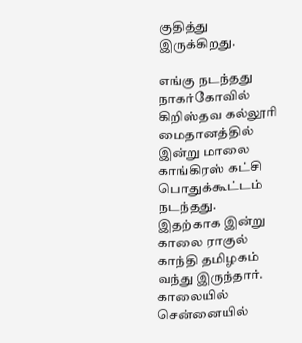குதித்து இருக்கிறது.

எங்கு நடந்தது
நாகர்கோவில் கிறிஸ்தவ கல்லூரி மைதானத்தில் இன்று மாலை காங்கிரஸ் கட்சி பொதுக்கூட்டம் நடந்தது. இதற்காக இன்று காலை ராகுல் காந்தி தமிழகம் வந்து இருந்தார். காலையில் சென்னையில்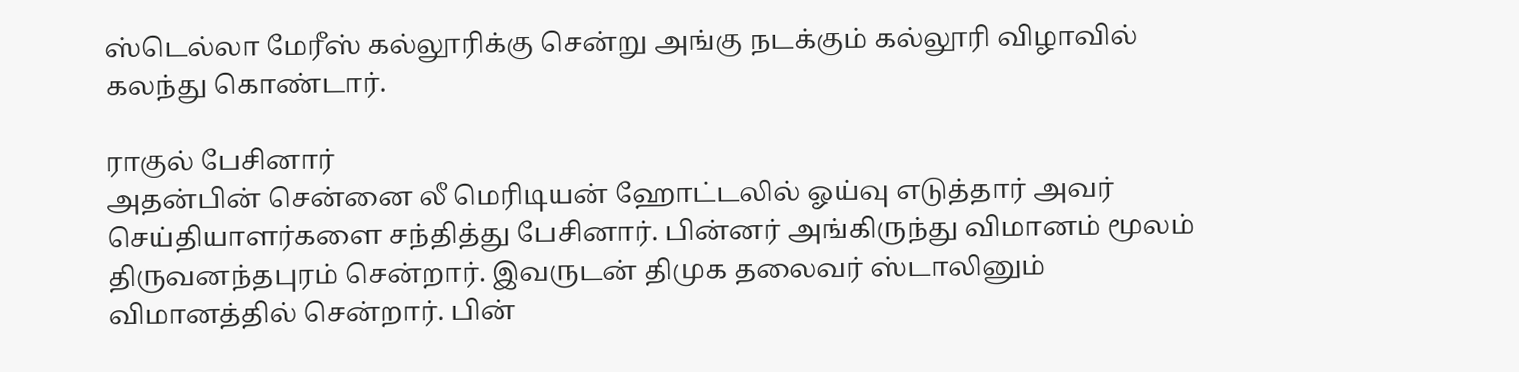ஸ்டெல்லா மேரீஸ் கல்லூரிக்கு சென்று அங்கு நடக்கும் கல்லூரி விழாவில் கலந்து கொண்டார்.

ராகுல் பேசினார்
அதன்பின் சென்னை லீ மெரிடியன் ஹோட்டலில் ஓய்வு எடுத்தார் அவர் செய்தியாளர்களை சந்தித்து பேசினார். பின்னர் அங்கிருந்து விமானம் மூலம் திருவனந்தபுரம் சென்றார். இவருடன் திமுக தலைவர் ஸ்டாலினும் விமானத்தில் சென்றார். பின்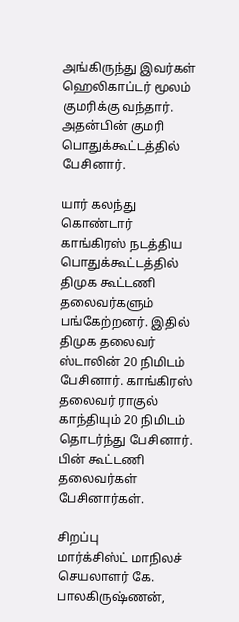அங்கிருந்து இவர்கள் ஹெலிகாப்டர் மூலம் குமரிக்கு வந்தார். அதன்பின் குமரி பொதுக்கூட்டத்தில் பேசினார்.

யார் கலந்து கொண்டார்
காங்கிரஸ் நடத்திய பொதுக்கூட்டத்தில் திமுக கூட்டணி தலைவர்களும் பங்கேற்றனர். இதில் திமுக தலைவர் ஸ்டாலின் 20 நிமிடம் பேசினார். காங்கிரஸ் தலைவர் ராகுல் காந்தியும் 20 நிமிடம் தொடர்ந்து பேசினார். பின் கூட்டணி தலைவர்கள் பேசினார்கள்.

சிறப்பு
மார்க்சிஸ்ட் மாநிலச் செயலாளர் கே. பாலகிருஷ்ணன்,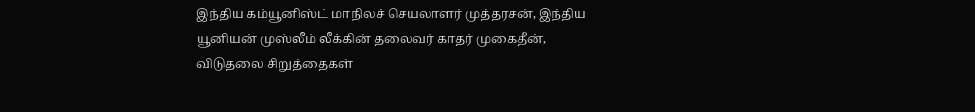இந்திய கம்யூனிஸ்ட் மாநிலச் செயலாளர் முத்தரசன், இந்திய யூனியன் முஸ்லீம் லீக்கின் தலைவர் காதர் முகைதீன், விடுதலை சிறுத்தைகள்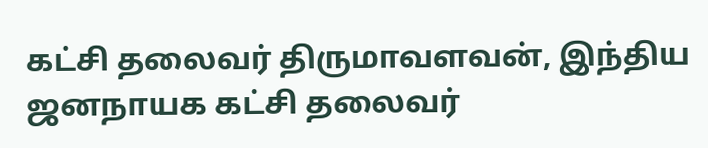கட்சி தலைவர் திருமாவளவன், இந்திய ஜனநாயக கட்சி தலைவர்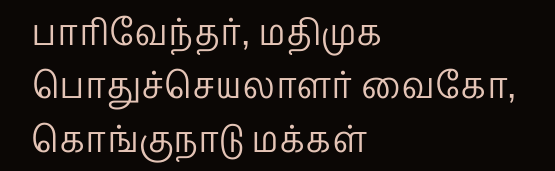பாரிவேந்தர், மதிமுக பொதுச்செயலாளர் வைகோ, கொங்குநாடு மக்கள்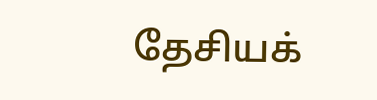தேசியக்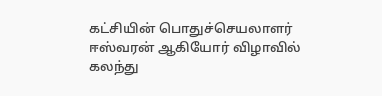கட்சியின் பொதுச்செயலாளர் ஈஸ்வரன் ஆகியோர் விழாவில் கலந்து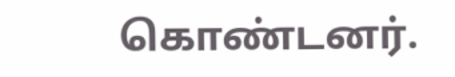கொண்டனர்.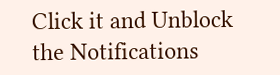Click it and Unblock the Notifications